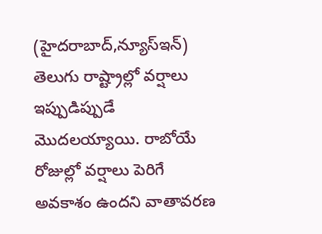(హైదరాబాద్,న్యూస్ఇన్)
తెలుగు రాష్ట్రాల్లో వర్షాలు ఇప్పుడిప్పుడే మొదలయ్యాయి. రాబోయే రోజుల్లో వర్షాలు పెరిగే అవకాశం ఉందని వాతావరణ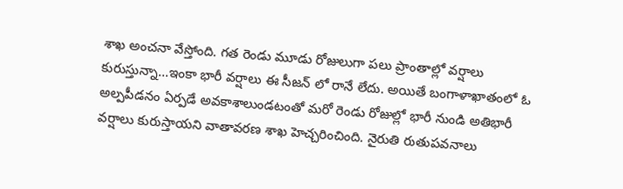శాఖ అంచనా వేస్తోంది. గత రెండు మూడు రోజులుగా పలు ప్రాంతాల్లో వర్షాలు కురుస్తున్నా…ఇంకా భారీ వర్షాలు ఈ సీజన్ లో రానే లేదు. అయితే బంగాళాఖాతంలో ఓ అల్పపీడనం ఏర్పడే అవకాశాలుండటంతో మరో రెండు రోజుల్లో భారీ నుండి అతిభారీ వర్షాలు కురుస్తాయని వాతావరణ శాఖ హెచ్చరించింది. నైరుతి రుతుపవనాలు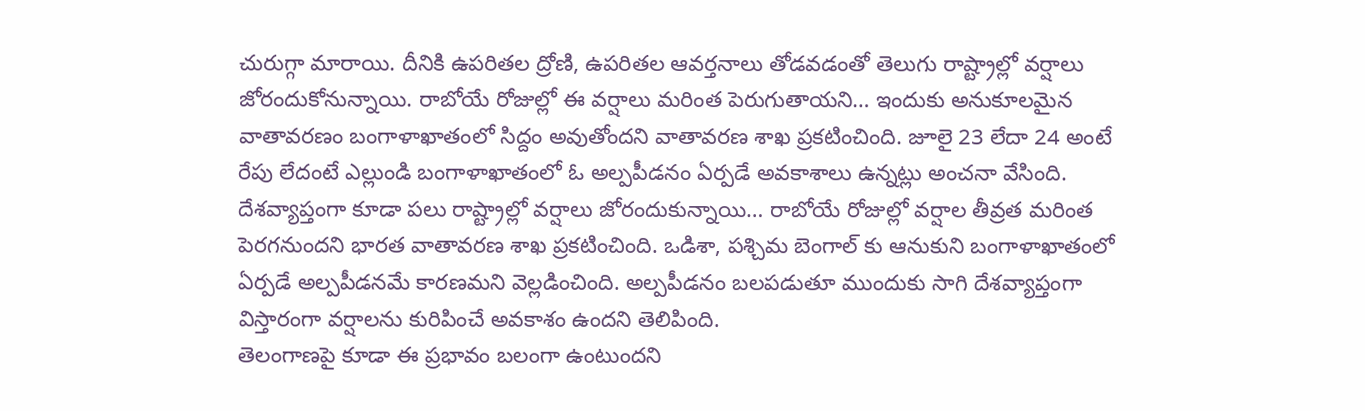చురుగ్గా మారాయి. దీనికి ఉపరితల ద్రోణి, ఉపరితల ఆవర్తనాలు తోడవడంతో తెలుగు రాష్ట్రాల్లో వర్షాలు జోరందుకోనున్నాయి. రాబోయే రోజుల్లో ఈ వర్షాలు మరింత పెరుగుతాయని… ఇందుకు అనుకూలమైన వాతావరణం బంగాళాఖాతంలో సిద్దం అవుతోందని వాతావరణ శాఖ ప్రకటించింది. జూలై 23 లేదా 24 అంటే రేపు లేదంటే ఎల్లుండి బంగాళాఖాతంలో ఓ అల్పపీడనం ఏర్పడే అవకాశాలు ఉన్నట్లు అంచనా వేసింది.
దేశవ్యాప్తంగా కూడా పలు రాష్ట్రాల్లో వర్షాలు జోరందుకున్నాయి… రాబోయే రోజుల్లో వర్షాల తీవ్రత మరింత పెరగనుందని భారత వాతావరణ శాఖ ప్రకటించింది. ఒడిశా, పశ్చిమ బెంగాల్ కు ఆనుకుని బంగాళాఖాతంలో ఏర్పడే అల్పపీడనమే కారణమని వెల్లడించింది. అల్పపీడనం బలపడుతూ ముందుకు సాగి దేశవ్యాప్తంగా విస్తారంగా వర్షాలను కురిపించే అవకాశం ఉందని తెలిపింది.
తెలంగాణపై కూడా ఈ ప్రభావం బలంగా ఉంటుందని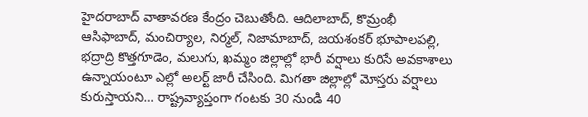హైదరాబాద్ వాతావరణ కేంద్రం చెబుతోంది. ఆదిలాబాద్, కొమ్రంభీ ఆసిఫాబాద్, మంచిర్యాల, నిర్మల్, నిజామాబాద్, జయశంకర్ భూపాలపల్లి, భద్రాద్రి కొత్తగూడెం, మలుగు, ఖమ్మం జిల్లాల్లో భారీ వర్షాలు కురిసే అవకాశాలు ఉన్నాయంటూ ఎల్లో అలర్ట్ జారీ చేసింది. మిగతా జిల్లాల్లో మోస్తరు వర్షాలు కురుస్తాయని… రాష్ట్రవ్యాప్తంగా గంటకు 30 నుండి 40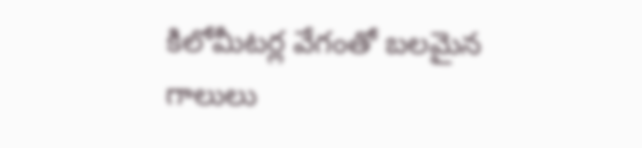కిలోమీటర్ల వేగంతో బలమైన గాలులు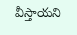వీస్తాయని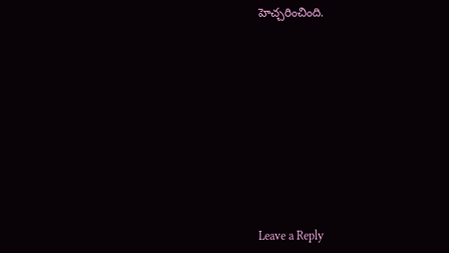హెచ్చరించింది.












Leave a Reply